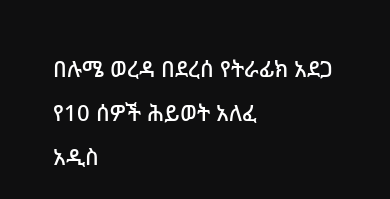በሉሜ ወረዳ በደረሰ የትራፊክ አደጋ የ10 ሰዎች ሕይወት አለፈ
አዲስ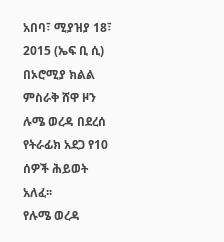አበባ፣ ሚያዝያ 18፣ 2015 (ኤፍ ቢ ሲ) በኦሮሚያ ክልል ምስራቅ ሸዋ ዞን ሉሜ ወረዳ በደረሰ የትራፊክ አደጋ የ10 ሰዎች ሕይወት አለፈ፡፡
የሉሜ ወረዳ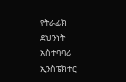የትራፊክ ደህንነት አስተባባሪ ኢንስፔክተር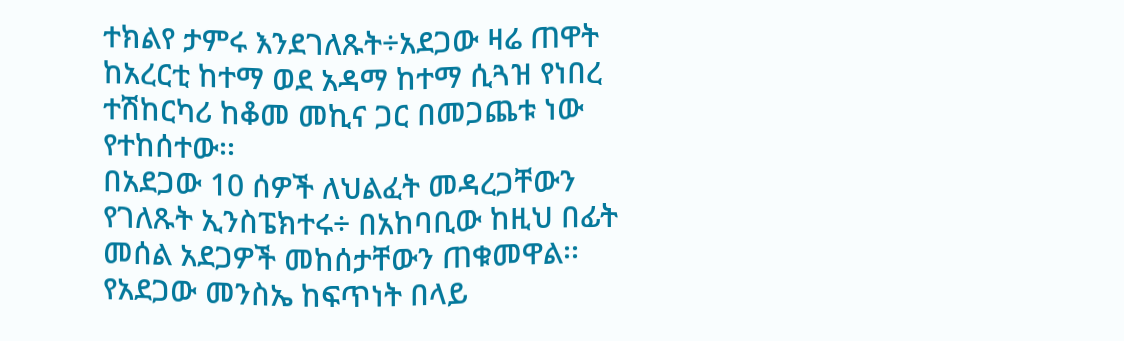ተክልየ ታምሩ እንደገለጹት÷አደጋው ዛሬ ጠዋት ከአረርቲ ከተማ ወደ አዳማ ከተማ ሲጓዝ የነበረ ተሽከርካሪ ከቆመ መኪና ጋር በመጋጨቱ ነው የተከሰተው፡፡
በአደጋው 10 ሰዎች ለህልፈት መዳረጋቸውን የገለጹት ኢንስፔክተሩ÷ በአከባቢው ከዚህ በፊት መሰል አደጋዎች መከሰታቸውን ጠቁመዋል፡፡
የአደጋው መንስኤ ከፍጥነት በላይ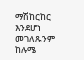ማሽከርከር እንደሆነ መገለጹንም ከሉሜ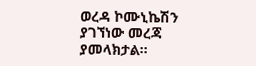ወረዳ ኮሙኒኬሽን ያገኘነው መረጃ ያመላክታል፡፡